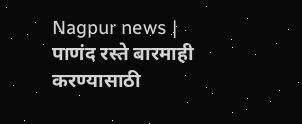Nagpur news | पाणंद रस्ते बारमाही करण्यासाठी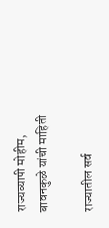राज्यव्यापी मोहीम, बावनकुळे यांची माहिती

राज्यातील सर्व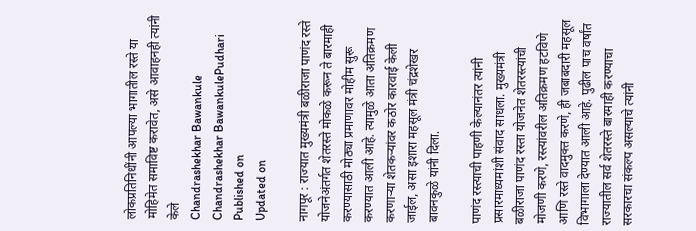लोकप्रतिनिधींनी आपल्या भागातील रस्ते या मोहिमेत समाविष्ट करावेत, असे आवाहनही त्यांनी केले
Chandrashekhar Bawankule
Chandrashekhar BawankulePudhari
Published on
Updated on

नागपूर : राज्यात मुख्यमंत्री बळीराजा पाणंद रस्ते योजनेअंतर्गत शेतरस्ते मोकळे करून ते बारमाही करण्यासाठी मोठ्या प्रमाणावर मोहीम सुरू करण्यात आली आहे. त्यामुळे आता अतिक्रमण करणाऱ्या शेतकऱ्यांवर कठोर कारवाई केली जाईल, असा इशारा महसूल मंत्री चंद्रशेखर बावनकुळे यांनी दिला.

पाणंद रस्त्याची पाहणी केल्यानंतर त्यांनी प्रसारमाध्यमांशी संवाद साधला. मुख्यमंत्री बळीराजा पाणंद रस्ता योजनेत शेतरस्त्यांची मोजणी करणे, रस्त्यांवरील अतिक्रमण हटविणे आणि रस्ते वादमुक्त करणे, ही जबाबदारी महसूल विभागाला देण्यात आली आहे. पुढील पाच वर्षांत राज्यातील सर्व शेतरस्ते बारमाही करण्याचा सरकारचा संकल्प असल्याचे त्यांनी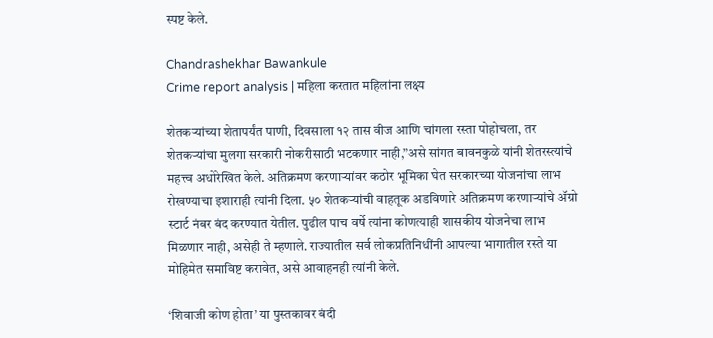स्पष्ट केले.

Chandrashekhar Bawankule
Crime report analysis | महिला करतात महिलांना लक्ष्य

शेतकऱ्यांच्या शेतापर्यंत पाणी, दिवसाला १२ तास वीज आणि चांगला रस्ता पोहोचला, तर शेतकऱ्यांचा मुलगा सरकारी नोकरीसाठी भटकणार नाही,”असे सांगत बावनकुळे यांनी शेतरस्त्यांचे महत्त्व अधोरेखित केले. अतिक्रमण करणाऱ्यांवर कठोर भूमिका घेत सरकारच्या योजनांचा लाभ रोखण्याचा इशाराही त्यांनी दिला. ५० शेतकऱ्यांची वाहतूक अडविणारे अतिक्रमण करणाऱ्यांचे ॲग्रो स्टार्ट नंबर बंद करण्यात येतील. पुढील पाच वर्षे त्यांना कोणत्याही शासकीय योजनेचा लाभ मिळणार नाही, असेही ते म्हणाले. राज्यातील सर्व लोकप्रतिनिधींनी आपल्या भागातील रस्ते या मोहिमेत समाविष्ट करावेत, असे आवाहनही त्यांनी केले.

‘शिवाजी कोण होता’ या पुस्तकावर बंदी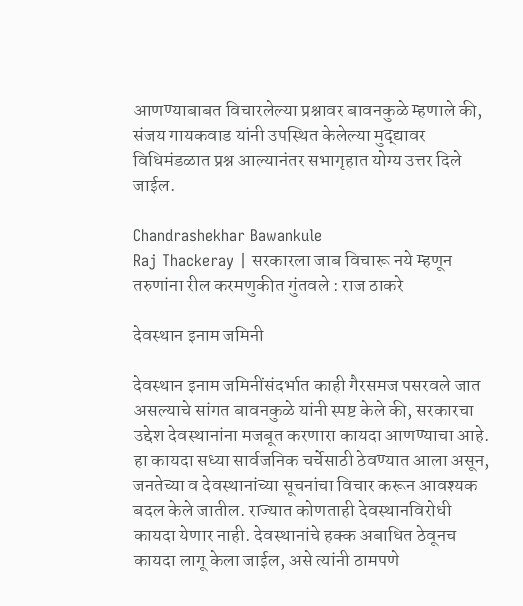आणण्याबाबत विचारलेल्या प्रश्नावर बावनकुळे म्हणाले की, संजय गायकवाड यांनी उपस्थित केलेल्या मुद्द्यावर विधिमंडळात प्रश्न आल्यानंतर सभागृहात योग्य उत्तर दिले जाईल.

Chandrashekhar Bawankule
Raj Thackeray | सरकारला जाब विचारू नये म्हणून तरुणांना रील करमणुकीत गुंतवले : राज ठाकरे

देवस्थान इनाम जमिनी

देवस्थान इनाम जमिनींसंदर्भात काही गैरसमज पसरवले जात असल्याचे सांगत बावनकुळे यांनी स्पष्ट केले की, सरकारचा उद्देश देवस्थानांना मजबूत करणारा कायदा आणण्याचा आहे. हा कायदा सध्या सार्वजनिक चर्चेसाठी ठेवण्यात आला असून, जनतेच्या व देवस्थानांच्या सूचनांचा विचार करून आवश्यक बदल केले जातील. राज्यात कोणताही देवस्थानविरोधी कायदा येणार नाही. देवस्थानांचे हक्क अबाधित ठेवूनच कायदा लागू केला जाईल, असे त्यांनी ठामपणे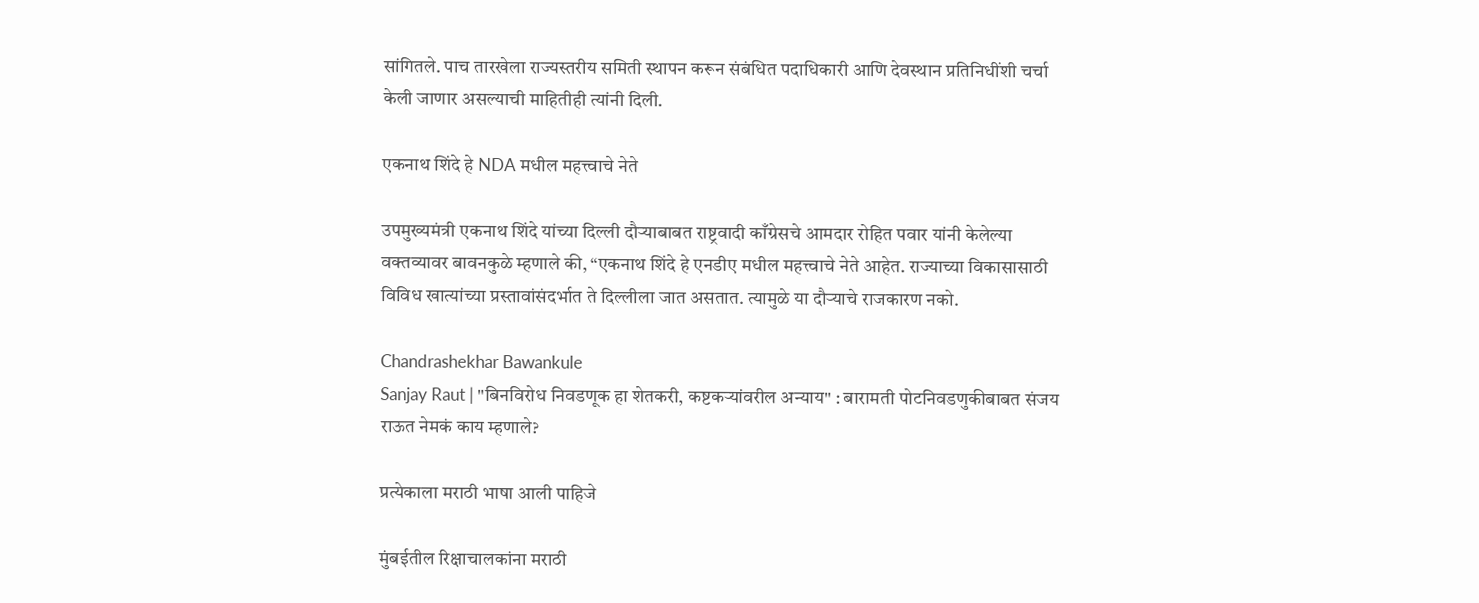सांगितले. पाच तारखेला राज्यस्तरीय समिती स्थापन करून संबंधित पदाधिकारी आणि देवस्थान प्रतिनिधींशी चर्चा केली जाणार असल्याची माहितीही त्यांनी दिली.

एकनाथ शिंदे हे NDA मधील महत्त्वाचे नेते

उपमुख्यमंत्री एकनाथ शिंदे यांच्या दिल्ली दौऱ्याबाबत राष्ट्रवादी काँग्रेसचे आमदार रोहित पवार यांनी केलेल्या वक्तव्यावर बावनकुळे म्हणाले की, “एकनाथ शिंदे हे एनडीए मधील महत्त्वाचे नेते आहेत. राज्याच्या विकासासाठी विविध खात्यांच्या प्रस्तावांसंदर्भात ते दिल्लीला जात असतात. त्यामुळे या दौऱ्याचे राजकारण नको.

Chandrashekhar Bawankule
Sanjay Raut | "बिनविरोध निवडणूक हा शेतकरी, कष्टकऱ्यांवरील अन्याय" : बारामती पोटनिवडणुकीबाबत संजय राऊत नेमकं काय म्हणाले?

प्रत्येकाला मराठी भाषा आली पाहिजे

मुंबईतील रिक्षाचालकांना मराठी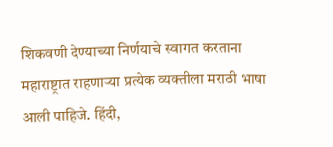शिकवणी देण्याच्या निर्णयाचे स्वागत करताना महाराष्ट्रात राहणाऱ्या प्रत्येक व्यक्तीला मराठी भाषा आली पाहिजे. हिंदी,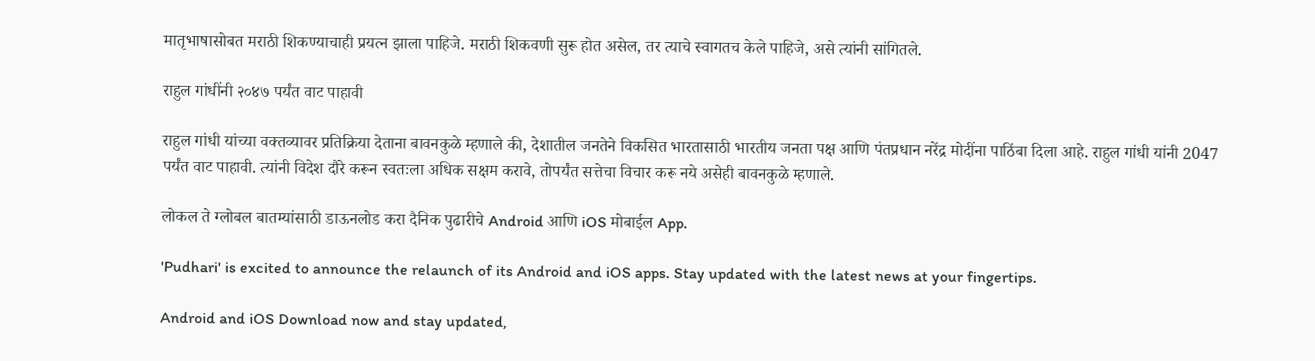मातृभाषासोबत मराठी शिकण्याचाही प्रयत्न झाला पाहिजे. मराठी शिकवणी सुरू होत असेल, तर त्याचे स्वागतच केले पाहिजे, असे त्यांनी सांगितले.

राहुल गांधींनी २०४७ पर्यंत वाट पाहावी

राहुल गांधी यांच्या वक्तव्यावर प्रतिक्रिया देताना बावनकुळे म्हणाले की, देशातील जनतेने विकसित भारतासाठी भारतीय जनता पक्ष आणि पंतप्रधान नरेंद्र मोदींना पाठिंबा दिला आहे. राहुल गांधी यांनी 2047 पर्यंत वाट पाहावी. त्यांनी विदेश दौरे करून स्वतःला अधिक सक्षम करावे, तोपर्यंत सत्तेचा विचार करू नये असेही बावनकुळे म्हणाले.

लोकल ते ग्लोबल बातम्यांसाठी डाऊनलोड करा दैनिक पुढारीचे Android आणि iOS मोबाईल App.

'Pudhari' is excited to announce the relaunch of its Android and iOS apps. Stay updated with the latest news at your fingertips.

Android and iOS Download now and stay updated,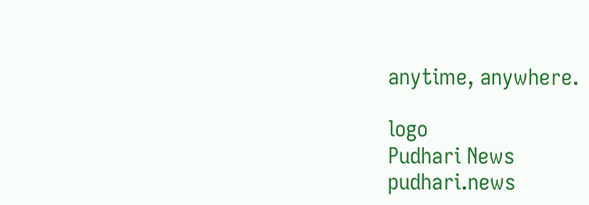anytime, anywhere.

logo
Pudhari News
pudhari.news